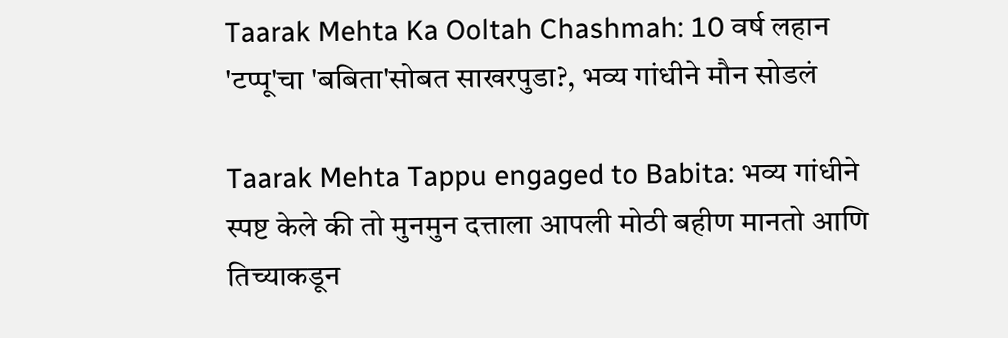Taarak Mehta Ka Ooltah Chashmah: 10 वर्ष लहान 'टप्पू'चा 'बबिता'सोबत साखरपुडा?, भव्य गांधीने मौन सोडलं

Taarak Mehta Tappu engaged to Babita: भव्य गांधीने स्पष्ट केले की तो मुनमुन दत्ताला आपली मोठी बहीण मानतो आणि तिच्याकडून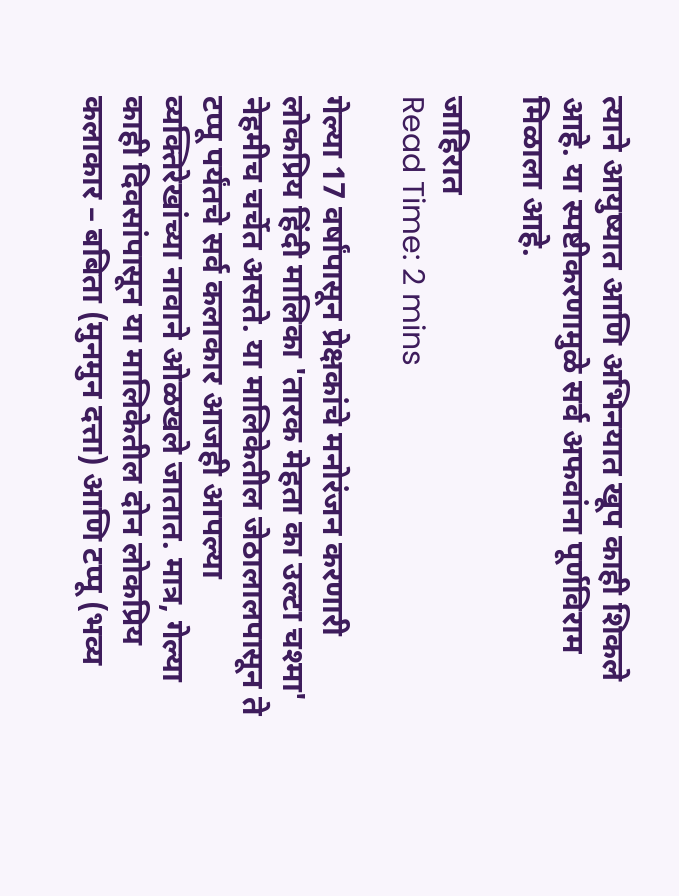त्याने आयुष्यात आणि अभिनयात खूप काही शिकले आहे. या स्पष्टीकरणामुळे सर्व अफवांना पूर्णविराम मिळाला आहे.

जाहिरात
Read Time: 2 mins

गेल्या 17 वर्षांपासून प्रेक्षकांचे मनोरंजन करणारी लोकप्रिय हिंदी मालिका 'तारक मेहता का उल्टा चश्मा' नेहमीच चर्चेत असते. या मालिकेतील जेठालालपासून ते टप्पू पर्यंतचे सर्व कलाकार आजही आपल्या व्यक्तिरेखांच्या नावाने ओळखले जातात. मात्र, गेल्या काही दिवसांपासून या मालिकेतील दोन लोकप्रिय कलाकार – बबिता (मुनमुन दत्ता) आणि टप्पू (भव्य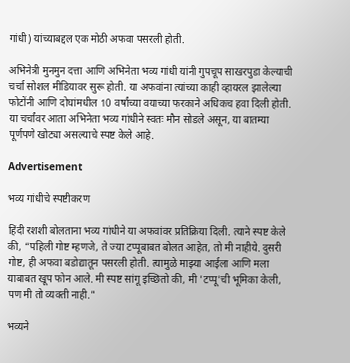गांधी) यांच्याबद्दल एक मोठी अफवा पसरली होती.

अभिनेत्री मुनमुन दत्ता आणि अभिनेता भव्य गांधी यांनी गुपचूप साखरपुडा केल्याची चर्चा सोशल मीडियावर सुरू होती. या अफवांना त्यांच्या काही व्हायरल झालेल्या फोटोंनी आणि दोघांमधील 10 वर्षांच्या वयाच्या फरकाने अधिकच हवा दिली होती. या चर्चांवर आता अभिनेता भव्य गांधीने स्वतः मौन सोडले असून, या बातम्या पूर्णपणे खोट्या असल्याचे स्पष्ट केले आहे.

Advertisement

भव्य गांधीचे स्पष्टीकरण

हिंदी रशशी बोलताना भव्य गांधीने या अफवांवर प्रतिक्रिया दिली. त्याने स्पष्ट केले की, “पहिली गोष्ट म्हणजे, ते ज्या टप्पूबाबत बोलत आहेत, तो मी नाहीये. दुसरी गोष्ट, ही अफवा बडोद्यातून पसरली होती. त्यामुळे माझ्या आईला आणि मला याबाबत खूप फोन आले. मी स्पष्ट सांगू इच्छितो की, मी 'टप्पू'ची भूमिका केली, पण मी तो व्यक्ती नाही."

भव्यने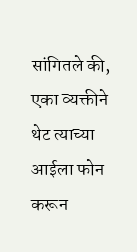सांगितले की, एका व्यक्तीने थेट त्याच्या आईला फोन करून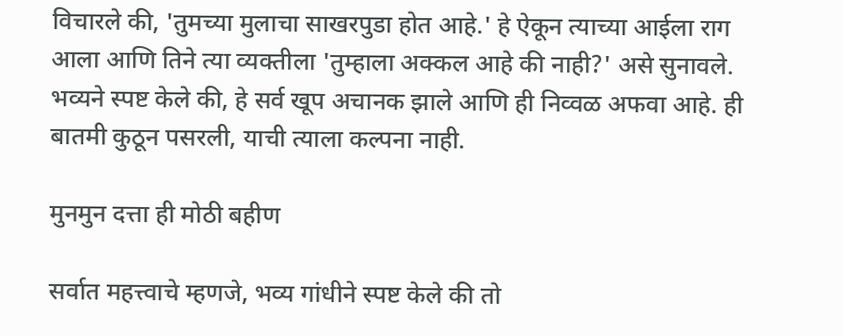विचारले की, 'तुमच्या मुलाचा साखरपुडा होत आहे.' हे ऐकून त्याच्या आईला राग आला आणि तिने त्या व्यक्तीला 'तुम्हाला अक्कल आहे की नाही?' असे सुनावले. भव्यने स्पष्ट केले की, हे सर्व खूप अचानक झाले आणि ही निव्वळ अफवा आहे. ही बातमी कुठून पसरली, याची त्याला कल्पना नाही.

मुनमुन दत्ता ही मोठी बहीण

सर्वात महत्त्वाचे म्हणजे, भव्य गांधीने स्पष्ट केले की तो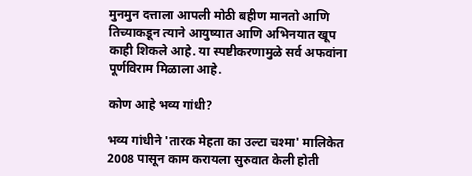मुनमुन दत्ताला आपली मोठी बहीण मानतो आणि तिच्याकडून त्याने आयुष्यात आणि अभिनयात खूप काही शिकले आहे. या स्पष्टीकरणामुळे सर्व अफवांना पूर्णविराम मिळाला आहे.

कोण आहे भव्य गांधी?

भव्य गांधीने 'तारक मेहता का उल्टा चश्मा' मालिकेत 2008 पासून काम करायला सुरुवात केली होती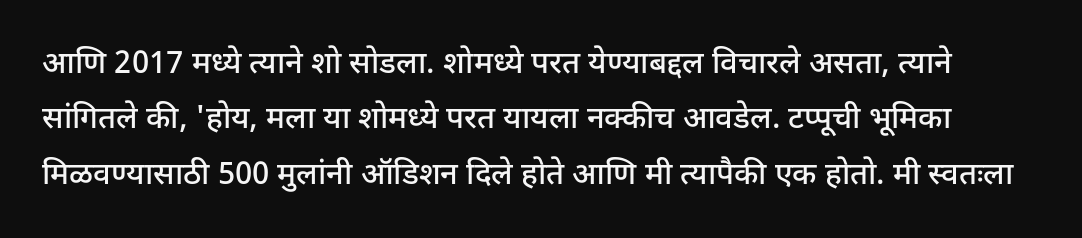आणि 2017 मध्ये त्याने शो सोडला. शोमध्ये परत येण्याबद्दल विचारले असता, त्याने सांगितले की, 'होय, मला या शोमध्ये परत यायला नक्कीच आवडेल. टप्पूची भूमिका मिळवण्यासाठी 500 मुलांनी ऑडिशन दिले होते आणि मी त्यापैकी एक होतो. मी स्वतःला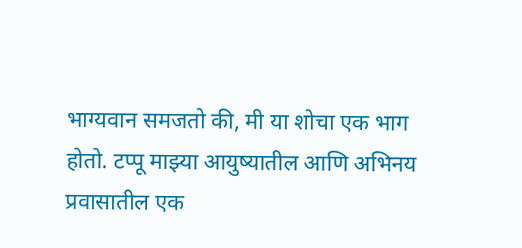भाग्यवान समजतो की, मी या शोचा एक भाग होतो. टप्पू माझ्या आयुष्यातील आणि अभिनय प्रवासातील एक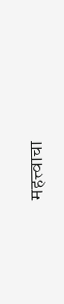महत्त्वाचा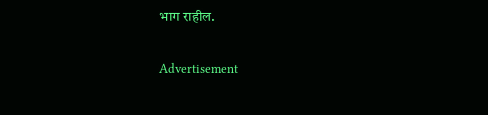भाग राहील.

Advertisement